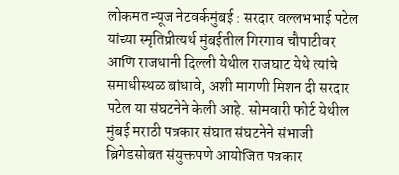लोकमत न्यूज नेटवर्कमुंबई : सरदार वल्लभभाई पटेल यांच्या स्मृतिप्रीत्यर्थ मुंबईतील गिरगाव चौपाटीवर आणि राजधानी दिल्ली येथील राजघाट येथे त्यांचे समाधीस्थळ बांधावे, अशी मागणी मिशन दी सरदार पटेल या संघटनेने केली आहे. सोमवारी फोर्ट येथील मुंबई मराठी पत्रकार संघात संघटनेने संभाजी ब्रिगेडसोबत संयुक्तपणे आयोजित पत्रकार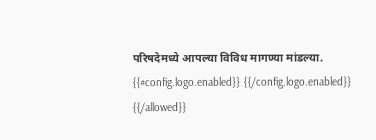परिषदेमध्ये आपल्या विविध मागण्या मांडल्या.
{{#config.logo.enabled}} {{/config.logo.enabled}}
{{/allowed}}